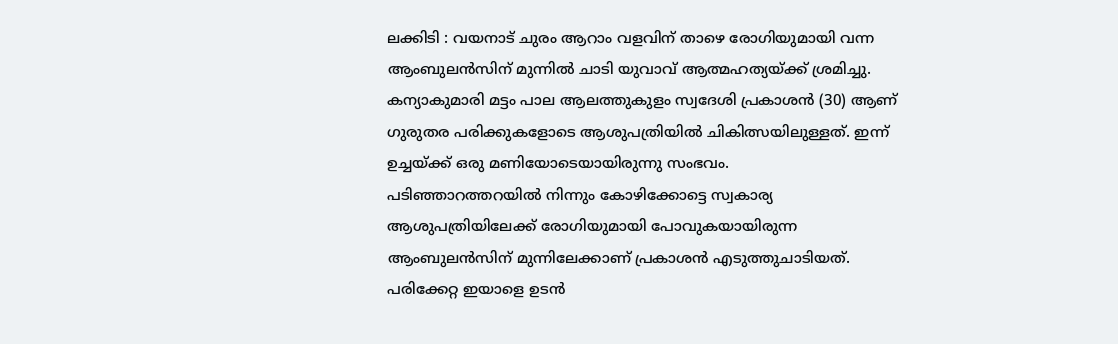ലക്കിടി : വയനാട് ചുരം ആറാം വളവിന് താഴെ രോഗിയുമായി വന്ന ആംബുലൻസിന് മുന്നിൽ ചാടി യുവാവ് ആത്മഹത്യയ്ക്ക് ശ്രമിച്ചു. കന്യാകുമാരി മട്ടം പാല ആലത്തുകുളം സ്വദേശി പ്രകാശൻ (30) ആണ് ഗുരുതര പരിക്കുകളോടെ ആശുപത്രിയിൽ ചികിത്സയിലുള്ളത്. ഇന്ന് ഉച്ചയ്ക്ക് ഒരു മണിയോടെയായിരുന്നു സംഭവം.
പടിഞ്ഞാറത്തറയിൽ നിന്നും കോഴിക്കോട്ടെ സ്വകാര്യ ആശുപത്രിയിലേക്ക് രോഗിയുമായി പോവുകയായിരുന്ന ആംബുലൻസിന് മുന്നിലേക്കാണ് പ്രകാശൻ എടുത്തുചാടിയത്. പരിക്കേറ്റ ഇയാളെ ഉടൻ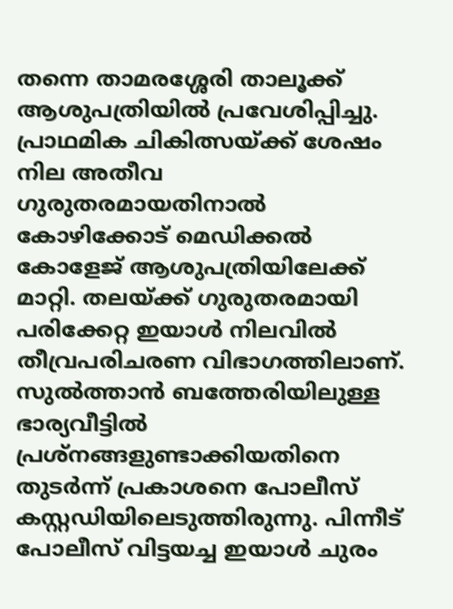തന്നെ താമരശ്ശേരി താലൂക്ക് ആശുപത്രിയിൽ പ്രവേശിപ്പിച്ചു. പ്രാഥമിക ചികിത്സയ്ക്ക് ശേഷം നില അതീവ ഗുരുതരമായതിനാൽ കോഴിക്കോട് മെഡിക്കൽ കോളേജ് ആശുപത്രിയിലേക്ക് മാറ്റി. തലയ്ക്ക് ഗുരുതരമായി പരിക്കേറ്റ ഇയാൾ നിലവിൽ തീവ്രപരിചരണ വിഭാഗത്തിലാണ്.
സുൽത്താൻ ബത്തേരിയിലുള്ള ഭാര്യവീട്ടിൽ പ്രശ്നങ്ങളുണ്ടാക്കിയതിനെ തുടർന്ന് പ്രകാശനെ പോലീസ് കസ്റ്റഡിയിലെടുത്തിരുന്നു. പിന്നീട് പോലീസ് വിട്ടയച്ച ഇയാൾ ചുരം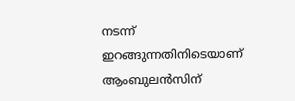നടന്ന് ഇറങ്ങുന്നതിനിടെയാണ് ആംബുലൻസിന്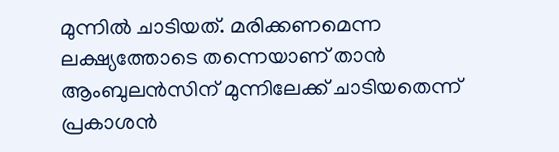മുന്നിൽ ചാടിയത്. മരിക്കണമെന്ന ലക്ഷ്യത്തോടെ തന്നെയാണ് താൻ ആംബുലൻസിന് മുന്നിലേക്ക് ചാടിയതെന്ന് പ്രകാശൻ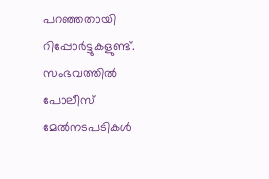പറഞ്ഞതായി റിപ്പോർട്ടുകളുണ്ട്. സംഭവത്തിൽ പോലീസ് മേൽനടപടികൾ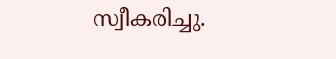സ്വീകരിച്ചു.